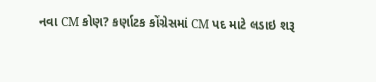નવા CM કોણ? કર્ણાટક કોંગ્રેસમાં CM પદ માટે લડાઇ શરૂ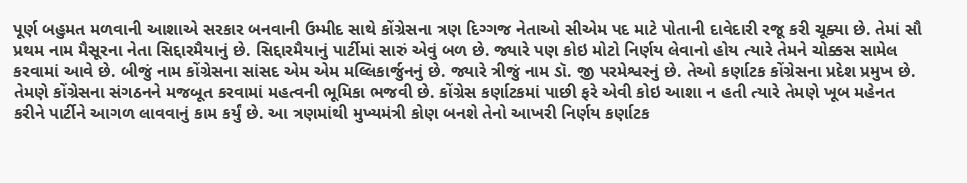પૂર્ણ બહુમત મળવાની આશાએ સરકાર બનવાની ઉમ્મીદ સાથે કોંગ્રેસના ત્રણ દિગ્ગજ નેતાઓ સીએમ પદ માટે પોતાની દાવેદારી રજૂ કરી ચૂક્યા છે. તેમાં સૌ પ્રથમ નામ મૈસૂરના નેતા સિદ્દારમૈયાનું છે. સિદ્દારમૈયાનું પાર્ટીમાં સારું એવું બળ છે. જ્યારે પણ કોઇ મોટો નિર્ણય લેવાનો હોય ત્યારે તેમને ચોક્કસ સામેલ કરવામાં આવે છે. બીજું નામ કોંગ્રેસના સાંસદ એમ એમ મલ્લિકાર્જુનનું છે. જ્યારે ત્રીજું નામ ડૉ. જી પરમેશ્વરનું છે. તેઓ કર્ણાટક કોંગ્રેસના પ્રદેશ પ્રમુખ છે.
તેમણે કોંગ્રેસના સંગઠનને મજબૂત કરવામાં મહત્વની ભૂમિકા ભજવી છે. કોંગ્રેસ કર્ણાટકમાં પાછી ફરે એવી કોઇ આશા ન હતી ત્યારે તેમણે ખૂબ મહેનત કરીને પાર્ટીને આગળ લાવવાનું કામ કર્યું છે. આ ત્રણમાંથી મુખ્યમંત્રી કોણ બનશે તેનો આખરી નિર્ણય કર્ણાટક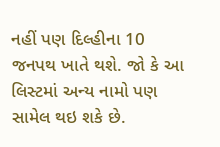નહીં પણ દિલ્હીના 10 જનપથ ખાતે થશે. જો કે આ લિસ્ટમાં અન્ય નામો પણ સામેલ થઇ શકે છે.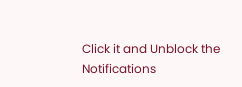Click it and Unblock the Notifications